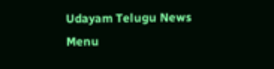Udayam Telugu News
Menu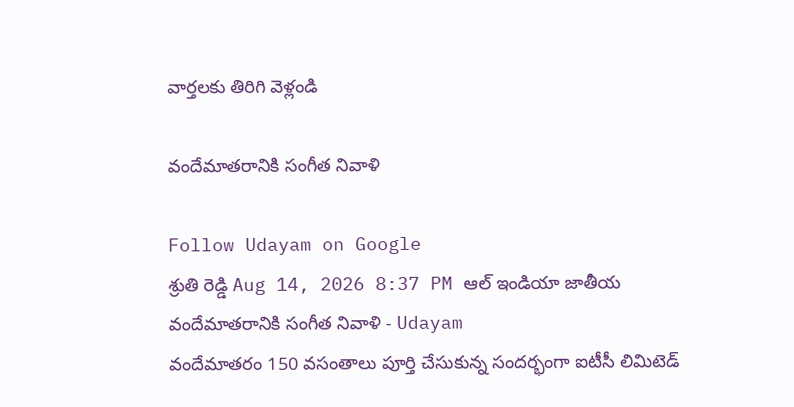వార్తలకు తిరిగి వెళ్లండి

వందేమాతరానికి సంగీత నివాళి

Follow Udayam on Google
శ్రుతి రెడ్డి Aug 14, 2026 8:37 PM ఆల్ ఇండియా జాతీయ
వందేమాతరానికి సంగీత నివాళి - Udayam
వందేమాతరం 150 వసంతాలు పూర్తి చేసుకున్న సందర్భంగా ఐటీసీ లిమిటెడ్‌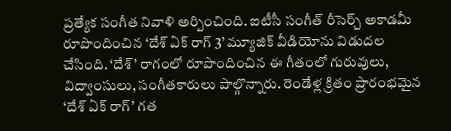ప్రత్యేక సంగీత నివాళి అర్పించింది. ఐటీసీ సంగీత్‌ రీసెర్చ్‌ అకాడమీ రూపొందించిన ‘దేశ్‌ ఏక్‌ రాగ్‌ 3’ మ్యూజిక్‌ వీడియోను విడుదల చేసింది. ‘దేశ్‌’ రాగంలో రూపొందించిన ఈ గీతంలో గురువులు, విద్వాంసులు, సంగీతకారులు పాల్గొన్నారు. రెండేళ్ల క్రితం ప్రారంభమైన ‘దేశ్‌ ఏక్‌ రాగ్‌’ గత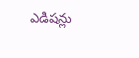ఎడిషన్లు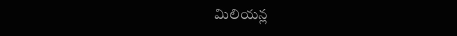మిలియన్ల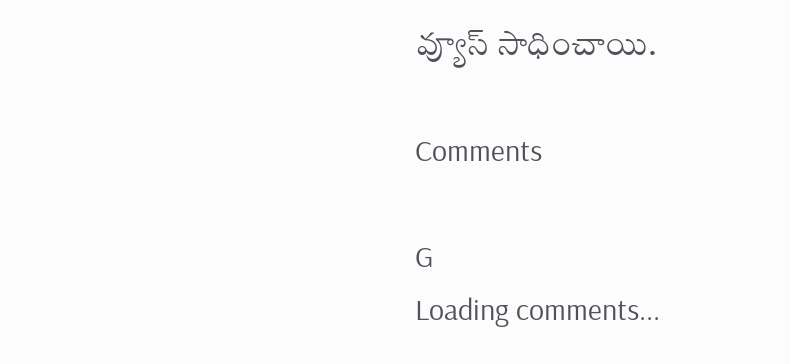వ్యూస్‌ సాధించాయి.

Comments

G
Loading comments...